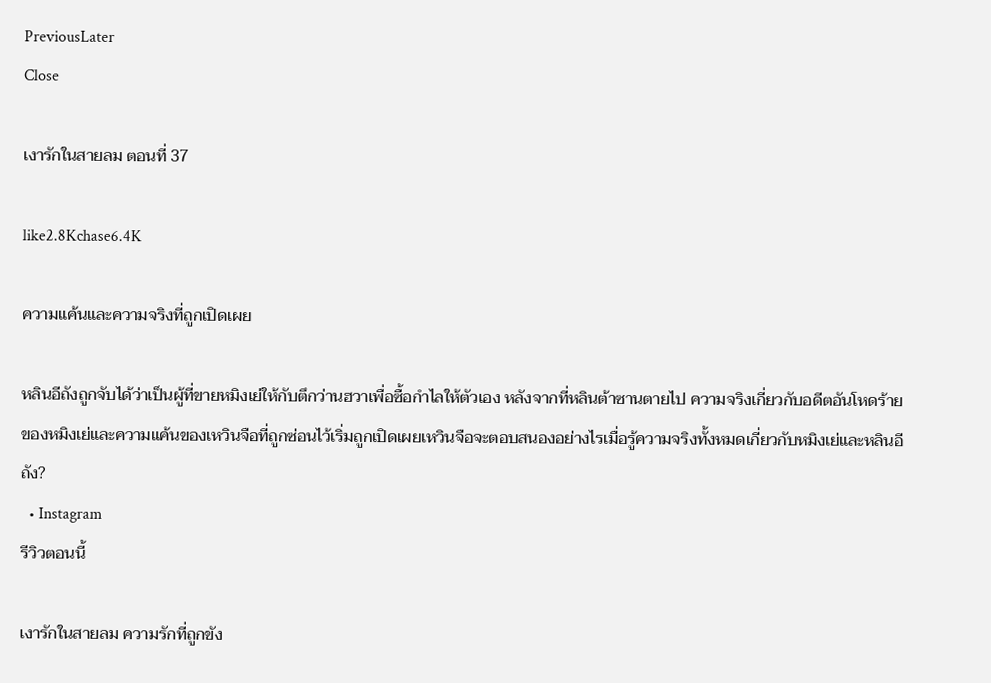PreviousLater
Close

เงารักในสายลม ตอนที่ 37

like2.8Kchase6.4K

ความแค้นและความจริงที่ถูกเปิดเผย

หลินอีถังถูกจับได้ว่าเป็นผู้ที่ขายหมิงเย่ให้กับตึกว่านฮวาเพื่อซื้อกำไลให้ตัวเอง หลังจากที่หลินต้าซานตายไป ความจริงเกี่ยวกับอดีตอันโหดร้ายของหมิงเย่และความแค้นของเหวินจือที่ถูกซ่อนไว้เริ่มถูกเปิดเผยเหวินจือจะตอบสนองอย่างไรเมื่อรู้ความจริงทั้งหมดเกี่ยวกับหมิงเย่และหลินอีถัง?
  • Instagram
รีวิวตอนนี้

เงารักในสายลม ความรักที่ถูกขัง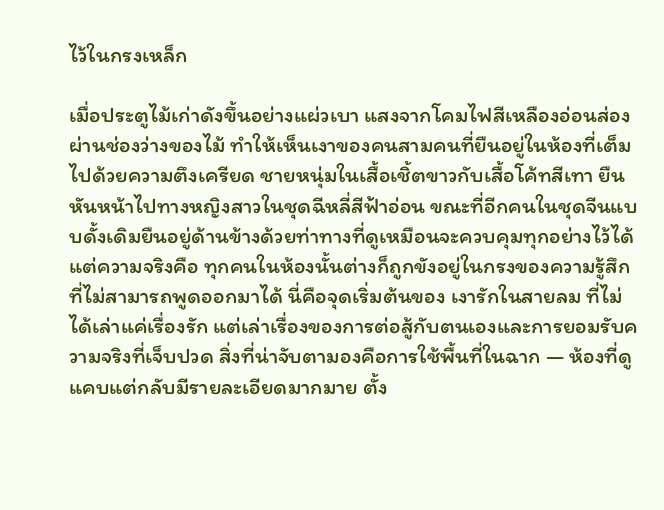ไว้ในกรงเหล็ก

เมื่อประตูไม้เก่าดังขึ้นอย่างแผ่วเบา แสงจากโคมไฟสีเหลืองอ่อนส่องผ่านช่องว่างของไม้ ทำให้เห็นเงาของคนสามคนที่ยืนอยู่ในห้องที่เต็มไปด้วยความตึงเครียด ชายหนุ่มในเสื้อเชิ้ตขาวกับเสื้อโค้ทสีเทา ยืนหันหน้าไปทางหญิงสาวในชุดฉีหลี่สีฟ้าอ่อน ขณะที่อีกคนในชุดจีนแบบดั้งเดิมยืนอยู่ด้านข้างด้วยท่าทางที่ดูเหมือนจะควบคุมทุกอย่างไว้ได้ แต่ความจริงคือ ทุกคนในห้องนั้นต่างก็ถูกขังอยู่ในกรงของความรู้สึกที่ไม่สามารถพูดออกมาได้ นี่คือจุดเริ่มต้นของ เงารักในสายลม ที่ไม่ได้เล่าแค่เรื่องรัก แต่เล่าเรื่องของการต่อสู้กับตนเองและการยอมรับความจริงที่เจ็บปวด สิ่งที่น่าจับตามองคือการใช้พื้นที่ในฉาก — ห้องที่ดูแคบแต่กลับมีรายละเอียดมากมาย ตั้ง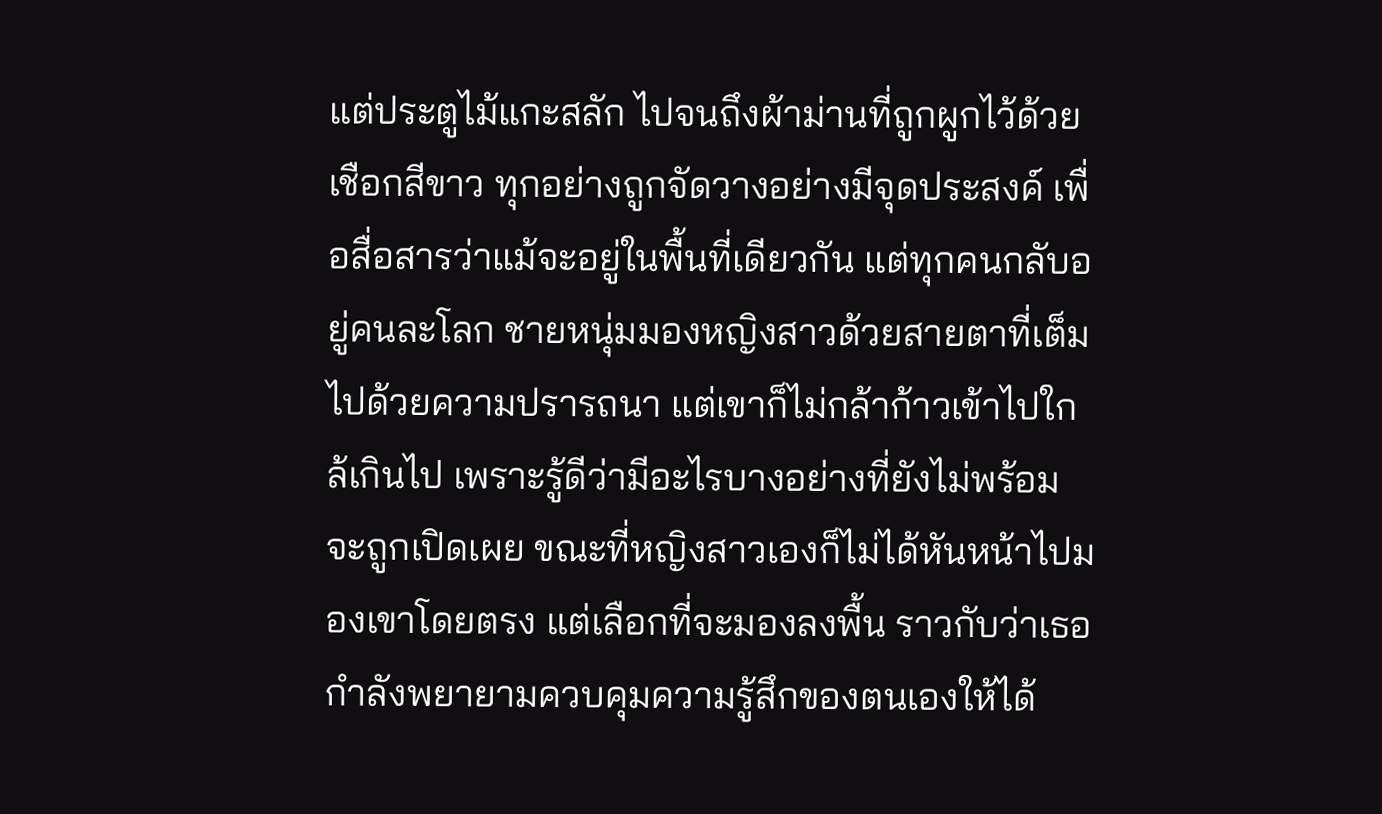แต่ประตูไม้แกะสลัก ไปจนถึงผ้าม่านที่ถูกผูกไว้ด้วยเชือกสีขาว ทุกอย่างถูกจัดวางอย่างมีจุดประสงค์ เพื่อสื่อสารว่าแม้จะอยู่ในพื้นที่เดียวกัน แต่ทุกคนกลับอยู่คนละโลก ชายหนุ่มมองหญิงสาวด้วยสายตาที่เต็มไปด้วยความปรารถนา แต่เขาก็ไม่กล้าก้าวเข้าไปใกล้เกินไป เพราะรู้ดีว่ามีอะไรบางอย่างที่ยังไม่พร้อมจะถูกเปิดเผย ขณะที่หญิงสาวเองก็ไม่ได้หันหน้าไปมองเขาโดยตรง แต่เลือกที่จะมองลงพื้น ราวกับว่าเธอกำลังพยายามควบคุมความรู้สึกของตนเองให้ได้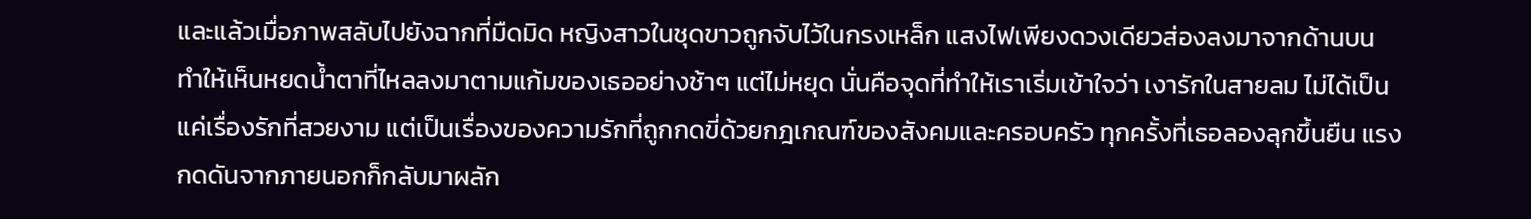และแล้วเมื่อภาพสลับไปยังฉากที่มืดมิด หญิงสาวในชุดขาวถูกจับไว้ในกรงเหล็ก แสงไฟเพียงดวงเดียวส่องลงมาจากด้านบน ทำให้เห็นหยดน้ำตาที่ไหลลงมาตามแก้มของเธออย่างช้าๆ แต่ไม่หยุด นั่นคือจุดที่ทำให้เราเริ่มเข้าใจว่า เงารักในสายลม ไม่ได้เป็นแค่เรื่องรักที่สวยงาม แต่เป็นเรื่องของความรักที่ถูกกดขี่ด้วยกฎเกณฑ์ของสังคมและครอบครัว ทุกครั้งที่เธอลองลุกขึ้นยืน แรงกดดันจากภายนอกก็กลับมาผลัก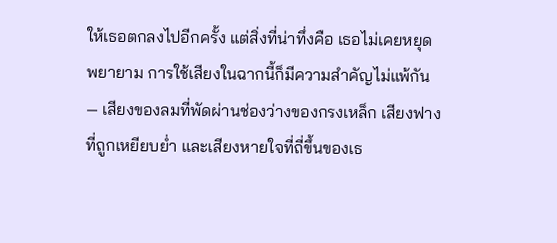ให้เธอตกลงไปอีกครั้ง แต่สิ่งที่น่าทึ่งคือ เธอไม่เคยหยุดพยายาม การใช้เสียงในฉากนี้ก็มีความสำคัญไม่แพ้กัน — เสียงของลมที่พัดผ่านช่องว่างของกรงเหล็ก เสียงฟางที่ถูกเหยียบย่ำ และเสียงหายใจที่ถี่ขึ้นของเธ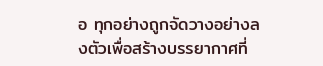อ ทุกอย่างถูกจัดวางอย่างลงตัวเพื่อสร้างบรรยากาศที่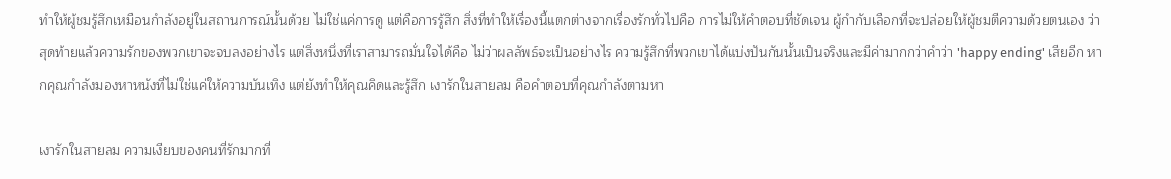ทำให้ผู้ชมรู้สึกเหมือนกำลังอยู่ในสถานการณ์นั้นด้วย ไม่ใช่แค่การดู แต่คือการรู้สึก สิ่งที่ทำให้เรื่องนี้แตกต่างจากเรื่องรักทั่วไปคือ การไม่ให้คำตอบที่ชัดเจน ผู้กำกับเลือกที่จะปล่อยให้ผู้ชมตีความด้วยตนเอง ว่าสุดท้ายแล้วความรักของพวกเขาจะจบลงอย่างไร แต่สิ่งหนึ่งที่เราสามารถมั่นใจได้คือ ไม่ว่าผลลัพธ์จะเป็นอย่างไร ความรู้สึกที่พวกเขาได้แบ่งปันกันนั้นเป็นจริงและมีค่ามากกว่าคำว่า 'happy ending' เสียอีก หากคุณกำลังมองหาหนังที่ไม่ใช่แค่ให้ความบันเทิง แต่ยังทำให้คุณคิดและรู้สึก เงารักในสายลม คือคำตอบที่คุณกำลังตามหา

เงารักในสายลม ความเงียบของคนที่รักมากที่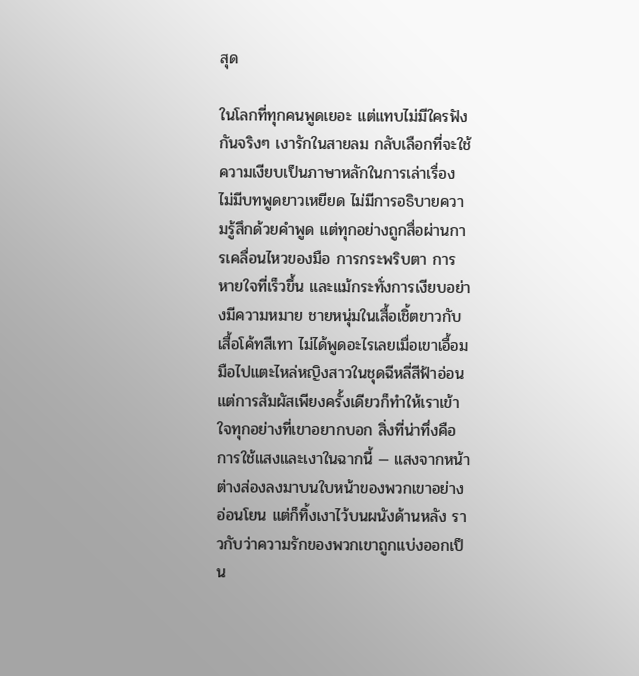สุด

ในโลกที่ทุกคนพูดเยอะ แต่แทบไม่มีใครฟังกันจริงๆ เงารักในสายลม กลับเลือกที่จะใช้ความเงียบเป็นภาษาหลักในการเล่าเรื่อง ไม่มีบทพูดยาวเหยียด ไม่มีการอธิบายความรู้สึกด้วยคำพูด แต่ทุกอย่างถูกสื่อผ่านการเคลื่อนไหวของมือ การกระพริบตา การหายใจที่เร็วขึ้น และแม้กระทั่งการเงียบอย่างมีความหมาย ชายหนุ่มในเสื้อเชิ้ตขาวกับเสื้อโค้ทสีเทา ไม่ได้พูดอะไรเลยเมื่อเขาเอื้อมมือไปแตะไหล่หญิงสาวในชุดฉีหลี่สีฟ้าอ่อน แต่การสัมผัสเพียงครั้งเดียวก็ทำให้เราเข้าใจทุกอย่างที่เขาอยากบอก สิ่งที่น่าทึ่งคือการใช้แสงและเงาในฉากนี้ — แสงจากหน้าต่างส่องลงมาบนใบหน้าของพวกเขาอย่างอ่อนโยน แต่ก็ทิ้งเงาไว้บนผนังด้านหลัง ราวกับว่าความรักของพวกเขาถูกแบ่งออกเป็น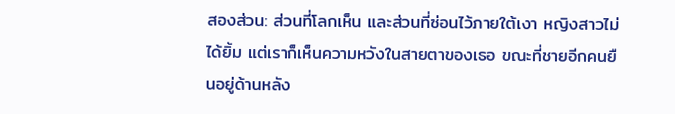สองส่วน: ส่วนที่โลกเห็น และส่วนที่ซ่อนไว้ภายใต้เงา หญิงสาวไม่ได้ยิ้ม แต่เราก็เห็นความหวังในสายตาของเธอ ขณะที่ชายอีกคนยืนอยู่ด้านหลัง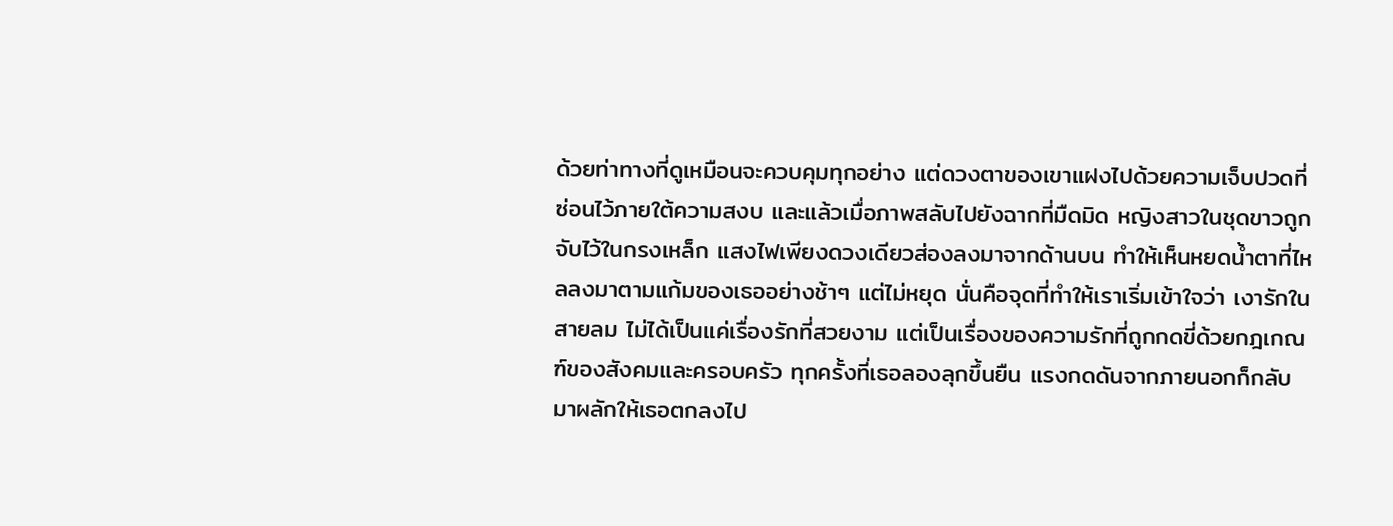ด้วยท่าทางที่ดูเหมือนจะควบคุมทุกอย่าง แต่ดวงตาของเขาแฝงไปด้วยความเจ็บปวดที่ซ่อนไว้ภายใต้ความสงบ และแล้วเมื่อภาพสลับไปยังฉากที่มืดมิด หญิงสาวในชุดขาวถูกจับไว้ในกรงเหล็ก แสงไฟเพียงดวงเดียวส่องลงมาจากด้านบน ทำให้เห็นหยดน้ำตาที่ไหลลงมาตามแก้มของเธออย่างช้าๆ แต่ไม่หยุด นั่นคือจุดที่ทำให้เราเริ่มเข้าใจว่า เงารักในสายลม ไม่ได้เป็นแค่เรื่องรักที่สวยงาม แต่เป็นเรื่องของความรักที่ถูกกดขี่ด้วยกฎเกณฑ์ของสังคมและครอบครัว ทุกครั้งที่เธอลองลุกขึ้นยืน แรงกดดันจากภายนอกก็กลับมาผลักให้เธอตกลงไป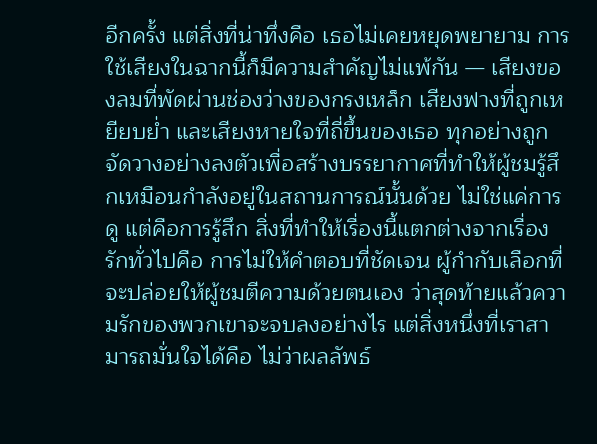อีกครั้ง แต่สิ่งที่น่าทึ่งคือ เธอไม่เคยหยุดพยายาม การใช้เสียงในฉากนี้ก็มีความสำคัญไม่แพ้กัน — เสียงของลมที่พัดผ่านช่องว่างของกรงเหล็ก เสียงฟางที่ถูกเหยียบย่ำ และเสียงหายใจที่ถี่ขึ้นของเธอ ทุกอย่างถูกจัดวางอย่างลงตัวเพื่อสร้างบรรยากาศที่ทำให้ผู้ชมรู้สึกเหมือนกำลังอยู่ในสถานการณ์นั้นด้วย ไม่ใช่แค่การดู แต่คือการรู้สึก สิ่งที่ทำให้เรื่องนี้แตกต่างจากเรื่องรักทั่วไปคือ การไม่ให้คำตอบที่ชัดเจน ผู้กำกับเลือกที่จะปล่อยให้ผู้ชมตีความด้วยตนเอง ว่าสุดท้ายแล้วความรักของพวกเขาจะจบลงอย่างไร แต่สิ่งหนึ่งที่เราสามารถมั่นใจได้คือ ไม่ว่าผลลัพธ์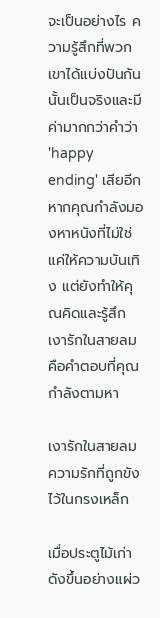จะเป็นอย่างไร ความรู้สึกที่พวกเขาได้แบ่งปันกันนั้นเป็นจริงและมีค่ามากกว่าคำว่า 'happy ending' เสียอีก หากคุณกำลังมองหาหนังที่ไม่ใช่แค่ให้ความบันเทิง แต่ยังทำให้คุณคิดและรู้สึก เงารักในสายลม คือคำตอบที่คุณกำลังตามหา

เงารักในสายลม ความรักที่ถูกขังไว้ในกรงเหล็ก

เมื่อประตูไม้เก่าดังขึ้นอย่างแผ่ว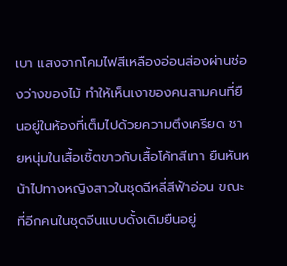เบา แสงจากโคมไฟสีเหลืองอ่อนส่องผ่านช่องว่างของไม้ ทำให้เห็นเงาของคนสามคนที่ยืนอยู่ในห้องที่เต็มไปด้วยความตึงเครียด ชายหนุ่มในเสื้อเชิ้ตขาวกับเสื้อโค้ทสีเทา ยืนหันหน้าไปทางหญิงสาวในชุดฉีหลี่สีฟ้าอ่อน ขณะที่อีกคนในชุดจีนแบบดั้งเดิมยืนอยู่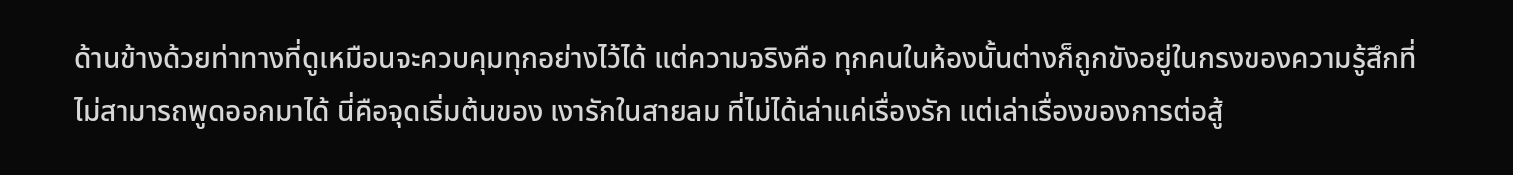ด้านข้างด้วยท่าทางที่ดูเหมือนจะควบคุมทุกอย่างไว้ได้ แต่ความจริงคือ ทุกคนในห้องนั้นต่างก็ถูกขังอยู่ในกรงของความรู้สึกที่ไม่สามารถพูดออกมาได้ นี่คือจุดเริ่มต้นของ เงารักในสายลม ที่ไม่ได้เล่าแค่เรื่องรัก แต่เล่าเรื่องของการต่อสู้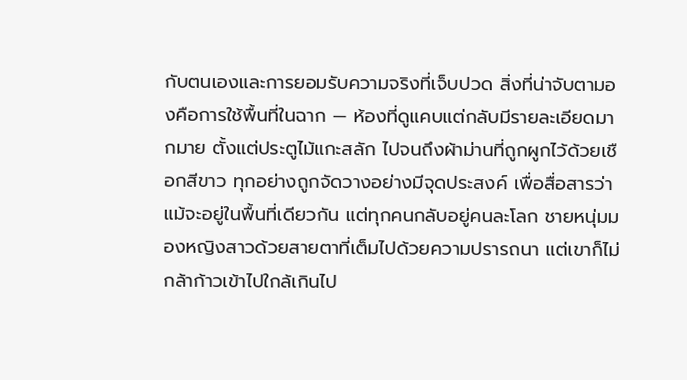กับตนเองและการยอมรับความจริงที่เจ็บปวด สิ่งที่น่าจับตามองคือการใช้พื้นที่ในฉาก — ห้องที่ดูแคบแต่กลับมีรายละเอียดมากมาย ตั้งแต่ประตูไม้แกะสลัก ไปจนถึงผ้าม่านที่ถูกผูกไว้ด้วยเชือกสีขาว ทุกอย่างถูกจัดวางอย่างมีจุดประสงค์ เพื่อสื่อสารว่าแม้จะอยู่ในพื้นที่เดียวกัน แต่ทุกคนกลับอยู่คนละโลก ชายหนุ่มมองหญิงสาวด้วยสายตาที่เต็มไปด้วยความปรารถนา แต่เขาก็ไม่กล้าก้าวเข้าไปใกล้เกินไป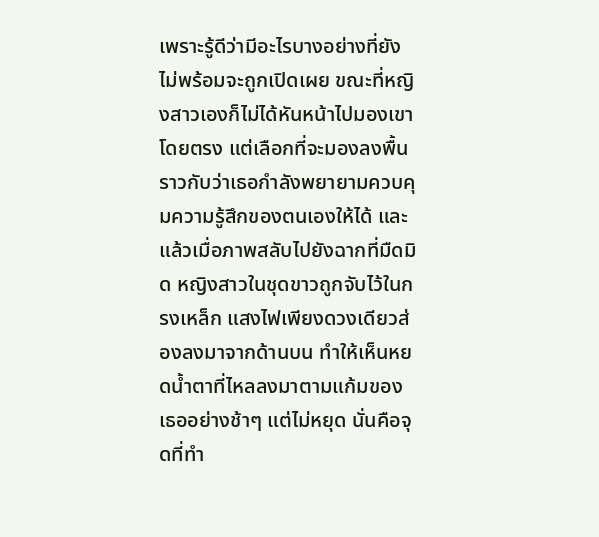เพราะรู้ดีว่ามีอะไรบางอย่างที่ยังไม่พร้อมจะถูกเปิดเผย ขณะที่หญิงสาวเองก็ไม่ได้หันหน้าไปมองเขาโดยตรง แต่เลือกที่จะมองลงพื้น ราวกับว่าเธอกำลังพยายามควบคุมความรู้สึกของตนเองให้ได้ และแล้วเมื่อภาพสลับไปยังฉากที่มืดมิด หญิงสาวในชุดขาวถูกจับไว้ในกรงเหล็ก แสงไฟเพียงดวงเดียวส่องลงมาจากด้านบน ทำให้เห็นหยดน้ำตาที่ไหลลงมาตามแก้มของเธออย่างช้าๆ แต่ไม่หยุด นั่นคือจุดที่ทำ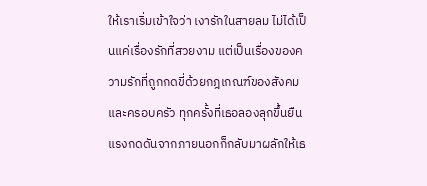ให้เราเริ่มเข้าใจว่า เงารักในสายลม ไม่ได้เป็นแค่เรื่องรักที่สวยงาม แต่เป็นเรื่องของความรักที่ถูกกดขี่ด้วยกฎเกณฑ์ของสังคมและครอบครัว ทุกครั้งที่เธอลองลุกขึ้นยืน แรงกดดันจากภายนอกก็กลับมาผลักให้เธ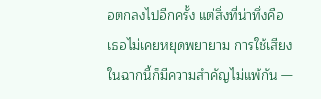อตกลงไปอีกครั้ง แต่สิ่งที่น่าทึ่งคือ เธอไม่เคยหยุดพยายาม การใช้เสียงในฉากนี้ก็มีความสำคัญไม่แพ้กัน —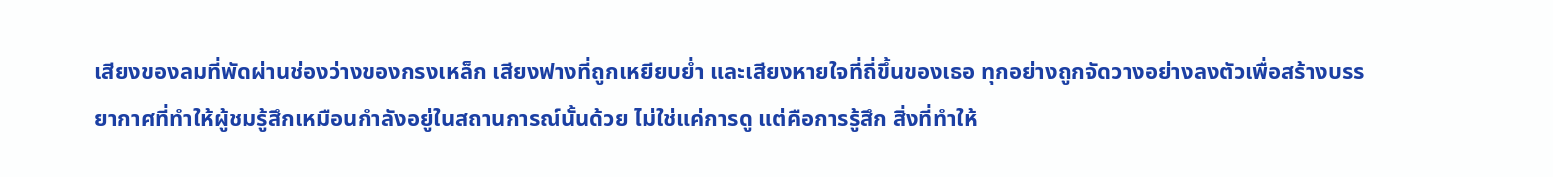เสียงของลมที่พัดผ่านช่องว่างของกรงเหล็ก เสียงฟางที่ถูกเหยียบย่ำ และเสียงหายใจที่ถี่ขึ้นของเธอ ทุกอย่างถูกจัดวางอย่างลงตัวเพื่อสร้างบรรยากาศที่ทำให้ผู้ชมรู้สึกเหมือนกำลังอยู่ในสถานการณ์นั้นด้วย ไม่ใช่แค่การดู แต่คือการรู้สึก สิ่งที่ทำให้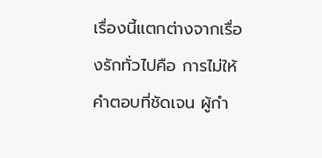เรื่องนี้แตกต่างจากเรื่องรักทั่วไปคือ การไม่ให้คำตอบที่ชัดเจน ผู้กำ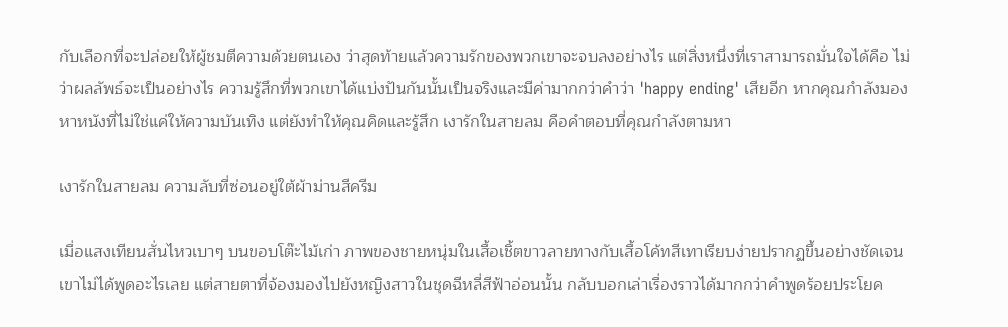กับเลือกที่จะปล่อยให้ผู้ชมตีความด้วยตนเอง ว่าสุดท้ายแล้วความรักของพวกเขาจะจบลงอย่างไร แต่สิ่งหนึ่งที่เราสามารถมั่นใจได้คือ ไม่ว่าผลลัพธ์จะเป็นอย่างไร ความรู้สึกที่พวกเขาได้แบ่งปันกันนั้นเป็นจริงและมีค่ามากกว่าคำว่า 'happy ending' เสียอีก หากคุณกำลังมองหาหนังที่ไม่ใช่แค่ให้ความบันเทิง แต่ยังทำให้คุณคิดและรู้สึก เงารักในสายลม คือคำตอบที่คุณกำลังตามหา

เงารักในสายลม ความลับที่ซ่อนอยู่ใต้ผ้าม่านสีครีม

เมื่อแสงเทียนสั่นไหวเบาๆ บนขอบโต๊ะไม้เก่า ภาพของชายหนุ่มในเสื้อเชิ้ตขาวลายทางกับเสื้อโค้ทสีเทาเรียบง่ายปรากฏขึ้นอย่างชัดเจน เขาไม่ได้พูดอะไรเลย แต่สายตาที่จ้องมองไปยังหญิงสาวในชุดฉีหลี่สีฟ้าอ่อนนั้น กลับบอกเล่าเรื่องราวได้มากกว่าคำพูดร้อยประโยค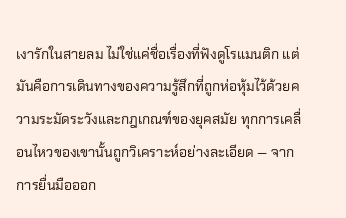เงารักในสายลม ไม่ใช่แค่ชื่อเรื่องที่ฟังดูโรแมนติก แต่มันคือการเดินทางของความรู้สึกที่ถูกห่อหุ้มไว้ด้วยความระมัดระวังและกฎเกณฑ์ของยุคสมัย ทุกการเคลื่อนไหวของเขานั้นถูกวิเคราะห์อย่างละเอียด — จากการยื่นมือออก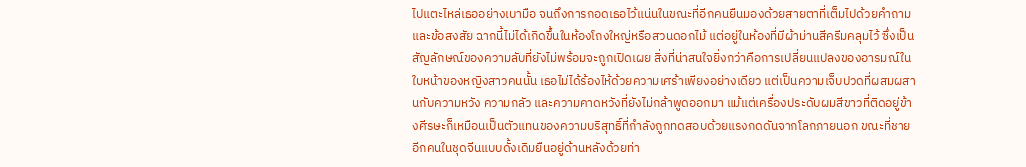ไปแตะไหล่เธออย่างเบามือ จนถึงการกอดเธอไว้แน่นในขณะที่อีกคนยืนมองด้วยสายตาที่เต็มไปด้วยคำถามและข้อสงสัย ฉากนี้ไม่ได้เกิดขึ้นในห้องโถงใหญ่หรือสวนดอกไม้ แต่อยู่ในห้องที่มีผ้าม่านสีครีมคลุมไว้ ซึ่งเป็นสัญลักษณ์ของความลับที่ยังไม่พร้อมจะถูกเปิดเผย สิ่งที่น่าสนใจยิ่งกว่าคือการเปลี่ยนแปลงของอารมณ์ในใบหน้าของหญิงสาวคนนั้น เธอไม่ได้ร้องไห้ด้วยความเศร้าเพียงอย่างเดียว แต่เป็นความเจ็บปวดที่ผสมผสานกับความหวัง ความกลัว และความคาดหวังที่ยังไม่กล้าพูดออกมา แม้แต่เครื่องประดับผมสีขาวที่ติดอยู่ข้างศีรษะก็เหมือนเป็นตัวแทนของความบริสุทธิ์ที่กำลังถูกทดสอบด้วยแรงกดดันจากโลกภายนอก ขณะที่ชายอีกคนในชุดจีนแบบดั้งเดิมยืนอยู่ด้านหลังด้วยท่า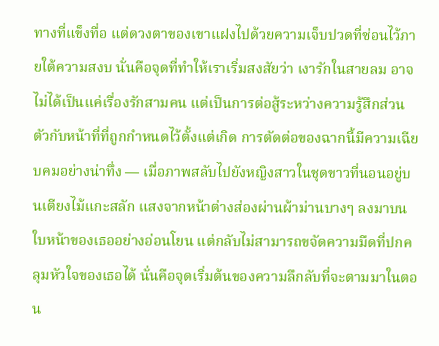ทางที่แข็งทื่อ แต่ดวงตาของเขาแฝงไปด้วยความเจ็บปวดที่ซ่อนไว้ภายใต้ความสงบ นั่นคือจุดที่ทำให้เราเริ่มสงสัยว่า เงารักในสายลม อาจไม่ได้เป็นแค่เรื่องรักสามคน แต่เป็นการต่อสู้ระหว่างความรู้สึกส่วนตัวกับหน้าที่ที่ถูกกำหนดไว้ตั้งแต่เกิด การตัดต่อของฉากนี้มีความเฉียบคมอย่างน่าทึ่ง — เมื่อภาพสลับไปยังหญิงสาวในชุดขาวที่นอนอยู่บนเตียงไม้แกะสลัก แสงจากหน้าต่างส่องผ่านผ้าม่านบางๆ ลงมาบนใบหน้าของเธออย่างอ่อนโยน แต่กลับไม่สามารถขจัดความมืดที่ปกคลุมหัวใจของเธอได้ นั่นคือจุดเริ่มต้นของความลึกลับที่จะตามมาในตอน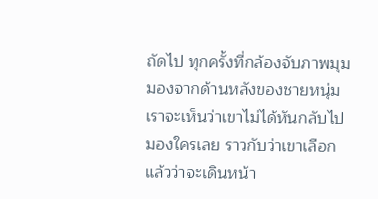ถัดไป ทุกครั้งที่กล้องจับภาพมุมมองจากด้านหลังของชายหนุ่ม เราจะเห็นว่าเขาไม่ได้หันกลับไปมองใครเลย ราวกับว่าเขาเลือกแล้วว่าจะเดินหน้า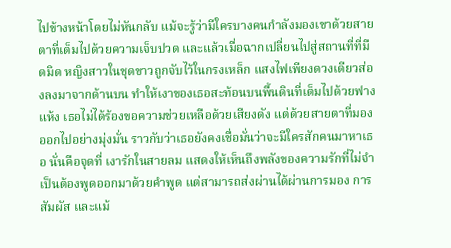ไปข้างหน้าโดยไม่หันกลับ แม้จะรู้ว่ามีใครบางคนกำลังมองเขาด้วยสายตาที่เต็มไปด้วยความเจ็บปวด และแล้วเมื่อฉากเปลี่ยนไปสู่สถานที่ที่มืดมิด หญิงสาวในชุดขาวถูกจับไว้ในกรงเหล็ก แสงไฟเพียงดวงเดียวส่องลงมาจากด้านบน ทำให้เงาของเธอสะท้อนบนพื้นดินที่เต็มไปด้วยฟางแห้ง เธอไม่ได้ร้องขอความช่วยเหลือด้วยเสียงดัง แต่ด้วยสายตาที่มองออกไปอย่างมุ่งมั่น ราวกับว่าเธอยังคงเชื่อมั่นว่าจะมีใครสักคนมาหาเธอ นั่นคือจุดที่ เงารักในสายลม แสดงให้เห็นถึงพลังของความรักที่ไม่จำเป็นต้องพูดออกมาด้วยคำพูด แต่สามารถส่งผ่านได้ผ่านการมอง การสัมผัส และแม้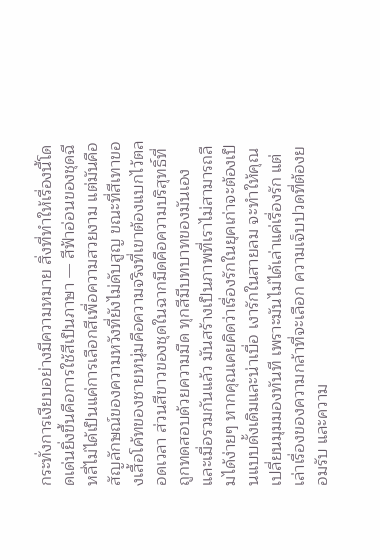กระทั่งการเงียบอย่างมีความหมาย สิ่งที่ทำให้เรื่องนี้โดดเด่นยิ่งขึ้นคือการใช้สีเป็นภาษา — สีฟ้าอ่อนของชุดฉีหลี่ไม่ได้เป็นแค่การเลือกสีเพื่อความสวยงาม แต่มันคือสัญลักษณ์ของความหวังที่ยังไม่ดับสูญ ขณะที่สีเทาของเสื้อโค้ทของชายหนุ่มคือความจริงที่เขาต้องแบกไว้ตลอดเวลา ส่วนสีขาวของชุดในฉากมืดคือความบริสุทธิ์ที่ถูกทดสอบด้วยความมืด ทุกสีมีบทบาทของมันเอง และเมื่อรวมกันแล้ว มันสร้างเป็นภาพที่เราไม่สามารถลืมได้ง่ายๆ หากคุณเคยคิดว่าเรื่องรักในยุคเก่าจะต้องเป็นแบบดั้งเดิมและน่าเบื่อ เงารักในสายลม จะทำให้คุณเปลี่ยนมุมมองทันที เพราะมันไม่ได้เล่าแค่เรื่องรัก แต่เล่าเรื่องของความกล้าที่จะเลือก ความเจ็บปวดที่ต้องยอมรับ และความ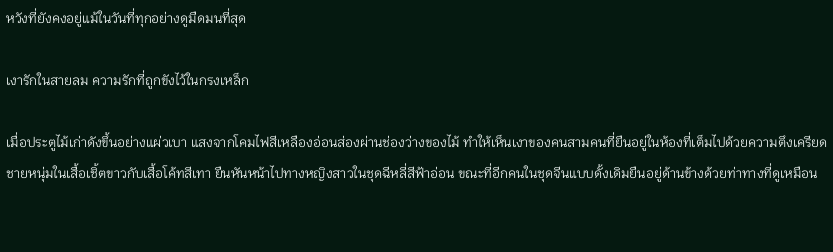หวังที่ยังคงอยู่แม้ในวันที่ทุกอย่างดูมืดมนที่สุด

เงารักในสายลม ความรักที่ถูกขังไว้ในกรงเหล็ก

เมื่อประตูไม้เก่าดังขึ้นอย่างแผ่วเบา แสงจากโคมไฟสีเหลืองอ่อนส่องผ่านช่องว่างของไม้ ทำให้เห็นเงาของคนสามคนที่ยืนอยู่ในห้องที่เต็มไปด้วยความตึงเครียด ชายหนุ่มในเสื้อเชิ้ตขาวกับเสื้อโค้ทสีเทา ยืนหันหน้าไปทางหญิงสาวในชุดฉีหลี่สีฟ้าอ่อน ขณะที่อีกคนในชุดจีนแบบดั้งเดิมยืนอยู่ด้านข้างด้วยท่าทางที่ดูเหมือน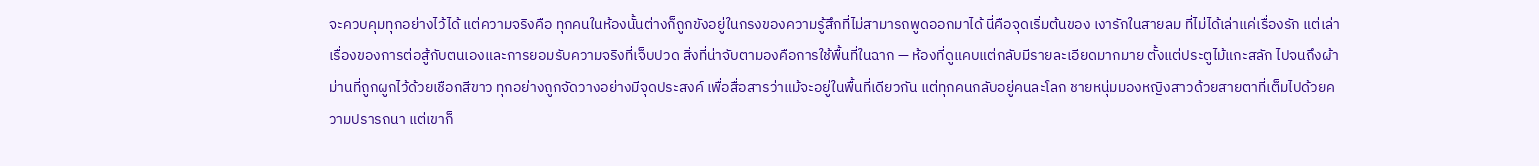จะควบคุมทุกอย่างไว้ได้ แต่ความจริงคือ ทุกคนในห้องนั้นต่างก็ถูกขังอยู่ในกรงของความรู้สึกที่ไม่สามารถพูดออกมาได้ นี่คือจุดเริ่มต้นของ เงารักในสายลม ที่ไม่ได้เล่าแค่เรื่องรัก แต่เล่าเรื่องของการต่อสู้กับตนเองและการยอมรับความจริงที่เจ็บปวด สิ่งที่น่าจับตามองคือการใช้พื้นที่ในฉาก — ห้องที่ดูแคบแต่กลับมีรายละเอียดมากมาย ตั้งแต่ประตูไม้แกะสลัก ไปจนถึงผ้าม่านที่ถูกผูกไว้ด้วยเชือกสีขาว ทุกอย่างถูกจัดวางอย่างมีจุดประสงค์ เพื่อสื่อสารว่าแม้จะอยู่ในพื้นที่เดียวกัน แต่ทุกคนกลับอยู่คนละโลก ชายหนุ่มมองหญิงสาวด้วยสายตาที่เต็มไปด้วยความปรารถนา แต่เขาก็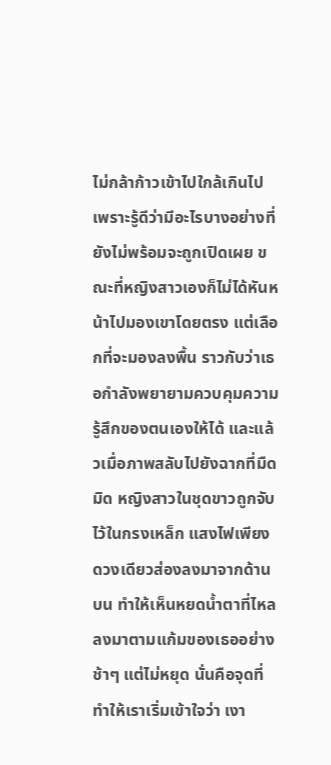ไม่กล้าก้าวเข้าไปใกล้เกินไป เพราะรู้ดีว่ามีอะไรบางอย่างที่ยังไม่พร้อมจะถูกเปิดเผย ขณะที่หญิงสาวเองก็ไม่ได้หันหน้าไปมองเขาโดยตรง แต่เลือกที่จะมองลงพื้น ราวกับว่าเธอกำลังพยายามควบคุมความรู้สึกของตนเองให้ได้ และแล้วเมื่อภาพสลับไปยังฉากที่มืดมิด หญิงสาวในชุดขาวถูกจับไว้ในกรงเหล็ก แสงไฟเพียงดวงเดียวส่องลงมาจากด้านบน ทำให้เห็นหยดน้ำตาที่ไหลลงมาตามแก้มของเธออย่างช้าๆ แต่ไม่หยุด นั่นคือจุดที่ทำให้เราเริ่มเข้าใจว่า เงา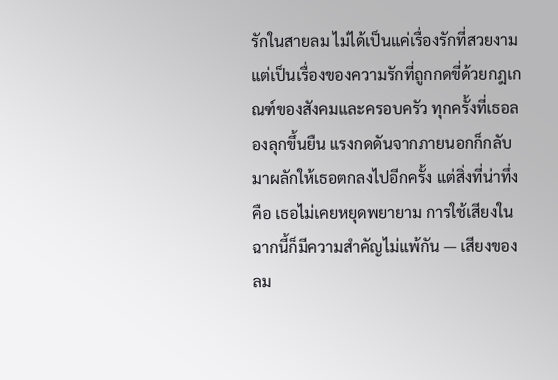รักในสายลม ไม่ได้เป็นแค่เรื่องรักที่สวยงาม แต่เป็นเรื่องของความรักที่ถูกกดขี่ด้วยกฎเกณฑ์ของสังคมและครอบครัว ทุกครั้งที่เธอลองลุกขึ้นยืน แรงกดดันจากภายนอกก็กลับมาผลักให้เธอตกลงไปอีกครั้ง แต่สิ่งที่น่าทึ่งคือ เธอไม่เคยหยุดพยายาม การใช้เสียงในฉากนี้ก็มีความสำคัญไม่แพ้กัน — เสียงของลม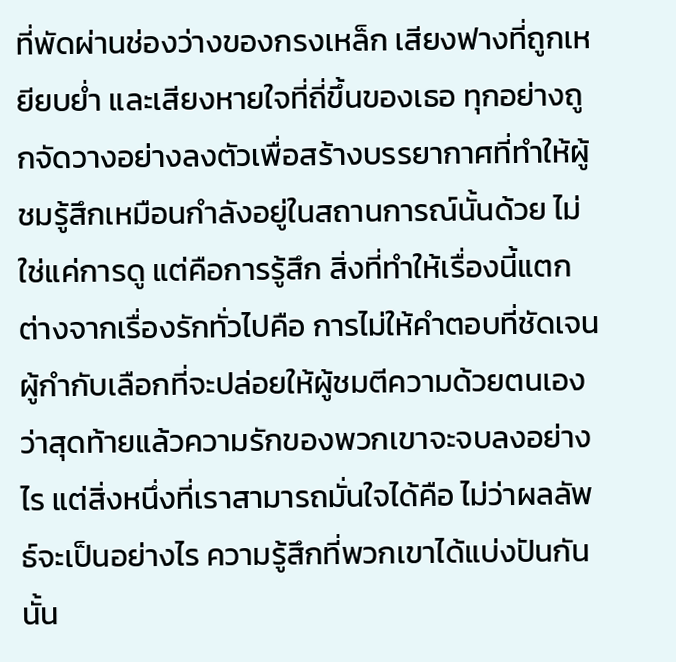ที่พัดผ่านช่องว่างของกรงเหล็ก เสียงฟางที่ถูกเหยียบย่ำ และเสียงหายใจที่ถี่ขึ้นของเธอ ทุกอย่างถูกจัดวางอย่างลงตัวเพื่อสร้างบรรยากาศที่ทำให้ผู้ชมรู้สึกเหมือนกำลังอยู่ในสถานการณ์นั้นด้วย ไม่ใช่แค่การดู แต่คือการรู้สึก สิ่งที่ทำให้เรื่องนี้แตกต่างจากเรื่องรักทั่วไปคือ การไม่ให้คำตอบที่ชัดเจน ผู้กำกับเลือกที่จะปล่อยให้ผู้ชมตีความด้วยตนเอง ว่าสุดท้ายแล้วความรักของพวกเขาจะจบลงอย่างไร แต่สิ่งหนึ่งที่เราสามารถมั่นใจได้คือ ไม่ว่าผลลัพธ์จะเป็นอย่างไร ความรู้สึกที่พวกเขาได้แบ่งปันกันนั้น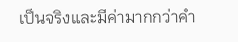เป็นจริงและมีค่ามากกว่าคำ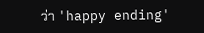ว่า 'happy ending'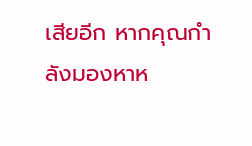เสียอีก หากคุณกำลังมองหาห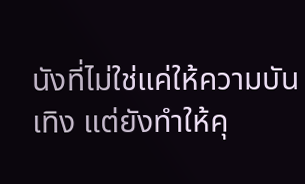นังที่ไม่ใช่แค่ให้ความบันเทิง แต่ยังทำให้คุ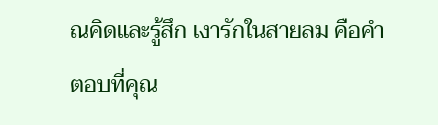ณคิดและรู้สึก เงารักในสายลม คือคำตอบที่คุณ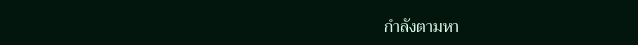กำลังตามหา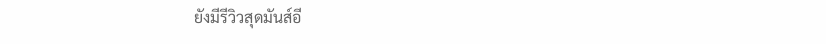ยังมีรีวิวสุดมันส์อี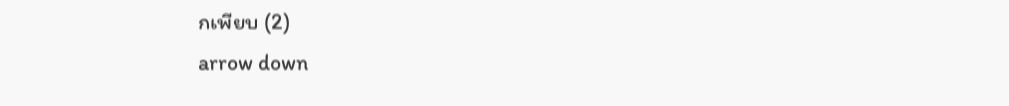กเพียบ (2)
arrow down